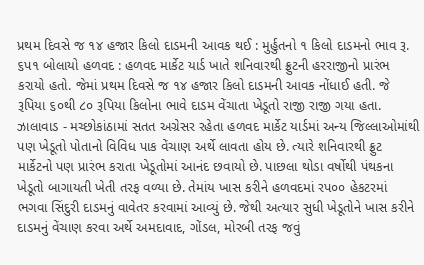પ્રથમ દિવસે જ ૧૪ હજાર કિલો દાડમની આવક થઈ : મુર્હુતનો ૧ કિલો દાડમનો ભાવ રૂ. ૬પ૧ બોલાયો હળવદ : હળવદ માર્કેટ યાર્ડ ખાતે શનિવારથી ફ્રુટની હરરાજીનો પ્રારંભ કરાયો હતો. જેમાં પ્રથમ દિવસે જ ૧૪ હજાર કિલો દાડમની આવક નોંધાઈ હતી. જે રૂપિયા ૬૦થી ૮૦ રૂપિયા કિલોના ભાવે દાડમ વેંચાતા ખેડૂતો રાજી રાજી ગયા હતા. ઝાલાવાડ - મચ્છોકાંઠામાં સતત અગ્રેસર રહેતા હળવદ માર્કેટ યાર્ડમાં અન્ય જિલ્લાઓમાંથી પણ ખેડૂતો પોતાનો વિવિધ પાક વેંચાણ અર્થે લાવતા હોય છે. ત્યારે શનિવારથી ફ્રુટ માર્કેટનો પણ પ્રારંભ કરાતા ખેડૂતોમાં આનંદ છવાયો છે. પાછલા થોડા વર્ષોથી પંથકના ખેડૂતો બાગાયતી ખેતી તરફ વળ્યા છે. તેમાંય ખાસ કરીને હળવદમાં રપ૦૦ હેકટરમાં ભગવા સિંદુરી દાડમનું વાવેતર કરવામાં આવ્યું છે. જેથી અત્યાર સુધી ખેડૂતોને ખાસ કરીને દાડમનું વેંચાણ કરવા અર્થે અમદાવાદ, ગોંડલ, મોરબી તરફ જવું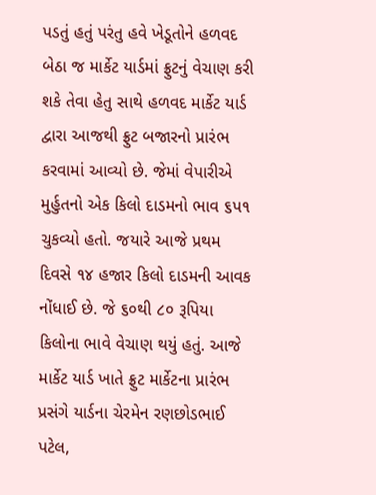પડતું હતું પરંતુ હવે ખેડૂતોને હળવદ બેઠા જ માર્કેટ યાર્ડમાં ફ્રુટનું વેચાણ કરી શકે તેવા હેતુ સાથે હળવદ માર્કેટ યાર્ડ દ્વારા આજથી ફ્રુટ બજારનો પ્રારંભ કરવામાં આવ્યો છે. જેમાં વેપારીએ મુર્હુતનો એક કિલો દાડમનો ભાવ ૬પ૧ ચુકવ્યો હતો. જયારે આજે પ્રથમ દિવસે ૧૪ હજાર કિલો દાડમની આવક નોંધાઈ છે. જે ૬૦થી ૮૦ રૂપિયા કિલોના ભાવે વેચાણ થયું હતું. આજે માર્કેટ યાર્ડ ખાતે ફ્રુટ માર્કેટના પ્રારંભ પ્રસંગે યાર્ડના ચેરમેન રણછોડભાઈ પટેલ,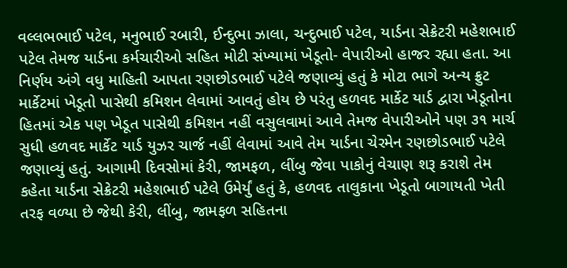વલ્લભભાઈ પટેલ, મનુભાઈ રબારી, ઈન્દુભા ઝાલા, ચન્દુભાઈ પટેલ, યાર્ડના સેક્રેટરી મહેશભાઈ પટેલ તેમજ યાર્ડના કર્મચારીઓ સહિત મોટી સંખ્યામાં ખેડૂતો- વેપારીઓ હાજર રહ્યા હતા. આ નિર્ણય અંગે વધુ માહિતી આપતા રણછોડભાઈ પટેલે જણાવ્યું હતું કે મોટા ભાગે અન્ય ફ્રુટ માર્કેટમાં ખેડૂતો પાસેથી કમિશન લેવામાં આવતું હોય છે પરંતુ હળવદ માર્કેટ યાર્ડ દ્વારા ખેડૂતોના હિતમાં એક પણ ખેડૂત પાસેથી કમિશન નહીં વસુલવામાં આવે તેમજ વેપારીઓને પણ ૩૧ માર્ચ સુધી હળવદ માર્કેટ યાર્ડ યુઝર ચાર્જ નહીં લેવામાં આવે તેમ યાર્ડના ચેરમેન રણછોડભાઈ પટેલે જણાવ્યું હતું. આગામી દિવસોમાં કેરી, જામફળ, લીંબુ જેવા પાકોનું વેચાણ શરૂ કરાશે તેમ કહેતા યાર્ડના સેક્રેટરી મહેશભાઈ પટેલે ઉમેર્યું હતું કે, હળવદ તાલુકાના ખેડૂતો બાગાયતી ખેતી તરફ વળ્યા છે જેથી કેરી, લીંબુ, જામફળ સહિતના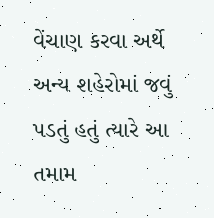વેંચાણ કરવા અર્થે અન્ય શહેરોમાં જવું પડતું હતું ત્યારે આ તમામ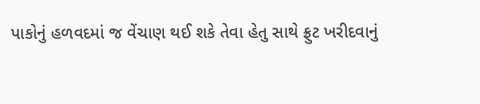પાકોનું હળવદમાં જ વેંચાણ થઈ શકે તેવા હેતુ સાથે ફ્રુટ ખરીદવાનું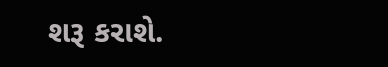શરૂ કરાશે.